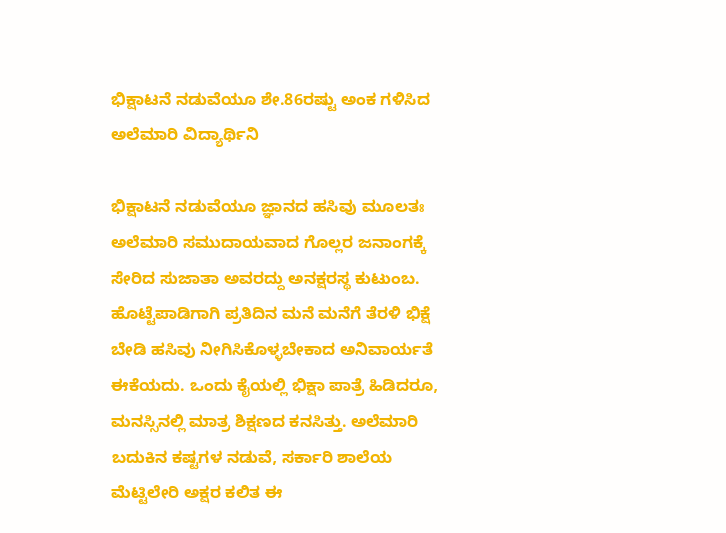ಭಿಕ್ಷಾಟನೆ ನಡುವೆಯೂ ಶೇ.86ರಷ್ಟು ಅಂಕ ಗಳಿಸಿದ ಅಲೆಮಾರಿ ವಿದ್ಯಾರ್ಥಿನಿ

ಭಿಕ್ಷಾಟನೆ ನಡುವೆಯೂ ಜ್ಞಾನದ ಹಸಿವು ಮೂಲತಃ ಅಲೆಮಾರಿ ಸಮುದಾಯವಾದ ಗೊಲ್ಲರ ಜನಾಂಗಕ್ಕೆ ಸೇರಿದ ಸುಜಾತಾ ಅವರದ್ದು ಅನಕ್ಷರಸ್ಥ ಕುಟುಂಬ. ಹೊಟ್ಟೆಪಾಡಿಗಾಗಿ ಪ್ರತಿದಿನ ಮನೆ ಮನೆಗೆ ತೆರಳಿ ಭಿಕ್ಷೆ ಬೇಡಿ ಹಸಿವು ನೀಗಿಸಿಕೊಳ್ಳಬೇಕಾದ ಅನಿವಾರ್ಯತೆ ಈಕೆಯದು. ಒಂದು ಕೈಯಲ್ಲಿ ಭಿಕ್ಷಾ ಪಾತ್ರೆ ಹಿಡಿದರೂ, ಮನಸ್ಸಿನಲ್ಲಿ ಮಾತ್ರ ಶಿಕ್ಷಣದ ಕನಸಿತ್ತು. ಅಲೆಮಾರಿ ಬದುಕಿನ ಕಷ್ಟಗಳ ನಡುವೆ, ಸರ್ಕಾರಿ ಶಾಲೆಯ ಮೆಟ್ಟಿಲೇರಿ ಅಕ್ಷರ ಕಲಿತ ಈ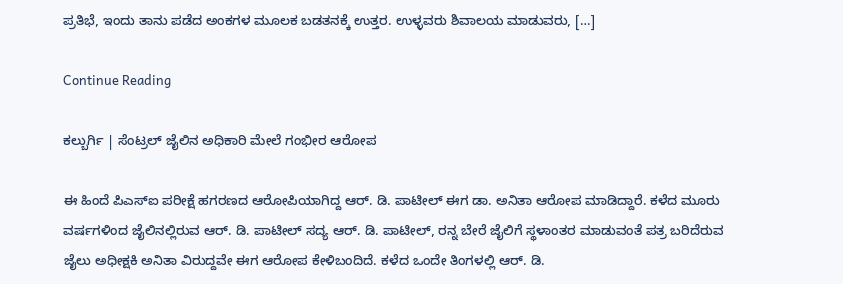ಪ್ರತಿಭೆ, ಇಂದು ತಾನು ಪಡೆದ ಅಂಕಗಳ ಮೂಲಕ ಬಡತನಕ್ಕೆ ಉತ್ತರ. ಉಳ್ಳವರು ಶಿವಾಲಯ ಮಾಡುವರು, […]

Continue Reading

ಕಲ್ಬುರ್ಗಿ | ಸೆಂಟ್ರಲ್ ಜೈಲಿನ ಅಧಿಕಾರಿ ಮೇಲೆ ಗಂಭೀರ ಆರೋಪ

ಈ ಹಿಂದೆ ಪಿಎಸ್ಐ ಪರೀಕ್ಷೆ ಹಗರಣದ ಆರೋಪಿಯಾಗಿದ್ದ ಆರ್. ಡಿ. ಪಾಟೀಲ್ ಈಗ ಡಾ. ಅನಿತಾ ಆರೋಪ ಮಾಡಿದ್ದಾರೆ. ಕಳೆದ ಮೂರು ವರ್ಷಗಳಿಂದ ಜೈಲಿನಲ್ಲಿರುವ ಆರ್. ಡಿ. ಪಾಟೀಲ್ ಸದ್ಯ ಆರ್. ಡಿ. ಪಾಟೀಲ್, ರನ್ನ ಬೇರೆ ಜೈಲಿಗೆ ಸ್ಥಳಾಂತರ ಮಾಡುವಂತೆ ಪತ್ರ ಬರಿದೆರುವ ಜೈಲು ಅಧೀಕ್ಷಕಿ ಅನಿತಾ ವಿರುದ್ದವೇ ಈಗ ಆರೋಪ ಕೇಳಿಬಂದಿದೆ. ಕಳೆದ ಒಂದೇ ತಿಂಗಳಲ್ಲಿ ಆರ್. ಡಿ.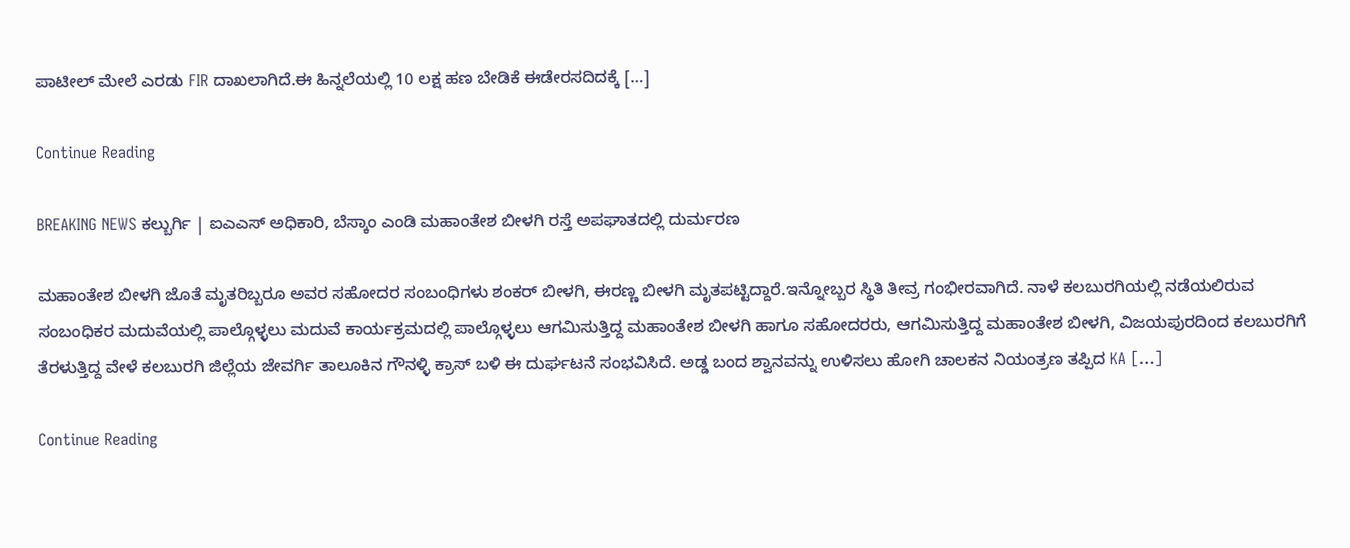ಪಾಟೀಲ್ ಮೇಲೆ ಎರಡು FIR ದಾಖಲಾಗಿದೆ.ಈ ಹಿನ್ನಲೆಯಲ್ಲಿ 10 ಲಕ್ಷ ಹಣ ಬೇಡಿಕೆ ಈಡೇರಸದಿದಕ್ಕೆ […]

Continue Reading

BREAKING NEWS ಕಲ್ಬುರ್ಗಿ | ಐಎಎಸ್ ಅಧಿಕಾರಿ, ಬೆಸ್ಕಾಂ ಎಂಡಿ ಮಹಾಂತೇಶ ಬೀಳಗಿ ರಸ್ತೆ ಅಪಘಾತದಲ್ಲಿ ದುರ್ಮರಣ

ಮಹಾಂತೇಶ ಬೀಳಗಿ ಜೊತೆ ಮೃತರಿಬ್ಬರೂ ಅವರ ಸಹೋದರ ಸಂಬಂಧಿಗಳು ಶಂಕರ್ ಬೀಳಗಿ, ಈರಣ್ಣ ಬೀಳಗಿ ಮೃತಪಟ್ಟಿದ್ದಾರೆ.ಇನ್ನೋಬ್ಬರ ಸ್ಥಿತಿ ತೀವ್ರ ಗಂಭೀರವಾಗಿದೆ. ನಾಳೆ ಕಲಬುರಗಿಯಲ್ಲಿ ನಡೆಯಲಿರುವ ಸಂಬಂಧಿಕರ ಮದುವೆಯಲ್ಲಿ ಪಾಲ್ಗೊಳ್ಳಲು ಮದುವೆ ಕಾರ್ಯಕ್ರಮದಲ್ಲಿ ಪಾಲ್ಗೊಳ್ಳಲು ಆಗಮಿಸುತ್ತಿದ್ದ ಮಹಾಂತೇಶ ಬೀಳಗಿ ಹಾಗೂ ಸಹೋದರರು, ಆಗಮಿಸುತ್ತಿದ್ದ ಮಹಾಂತೇಶ ಬೀಳಗಿ, ವಿಜಯಪುರದಿಂದ ಕಲಬುರಗಿಗೆ ತೆರಳುತ್ತಿದ್ದ ವೇಳೆ ಕಲಬುರಗಿ ಜಿಲ್ಲೆಯ ಜೇವರ್ಗಿ ತಾಲೂಕಿನ ಗೌನಳ್ಳಿ ಕ್ರಾಸ್ ಬಳಿ ಈ ದುರ್ಘಟನೆ ಸಂಭವಿಸಿದೆ. ಅಡ್ಡ ಬಂದ ಶ್ವಾನವನ್ನು ಉಳಿಸಲು ಹೋಗಿ ಚಾಲಕನ ನಿಯಂತ್ರಣ ತಪ್ಪಿದ KA […]

Continue Reading